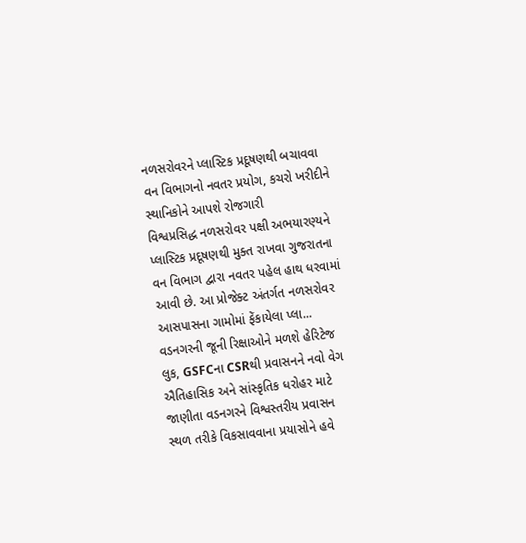નળસરોવરને પ્લાસ્ટિક પ્રદૂષણથી બચાવવા વન વિભાગનો નવતર પ્રયોગ, કચરો ખરીદીને સ્થાનિકોને આપશે રોજગારી
વિશ્વપ્રસિદ્ધ નળસરોવર પક્ષી અભયારણ્યને પ્લાસ્ટિક પ્રદૂષણથી મુક્ત રાખવા ગુજરાતના વન વિભાગ દ્વારા નવતર પહેલ હાથ ધરવામાં આવી છે. આ પ્રોજેક્ટ અંતર્ગત નળસરોવર આસપાસના ગામોમાં ફેંકાયેલા પ્લા...
વડનગરની જૂની રિક્ષાઓને મળશે હેરિટેજ લુક, GSFCના CSRથી પ્રવાસનને નવો વેગ
ઐતિહાસિક અને સાંસ્કૃતિક ધરોહર માટે જાણીતા વડનગરને વિશ્વસ્તરીય પ્રવાસન સ્થળ તરીકે વિકસાવવાના પ્રયાસોને હવે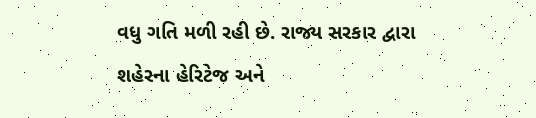વધુ ગતિ મળી રહી છે. રાજ્ય સરકાર દ્વારા શહેરના હેરિટેજ અને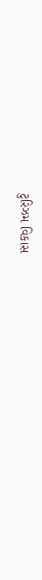ટુરિઝમ વિકાસ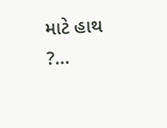માટે હાથ ?...